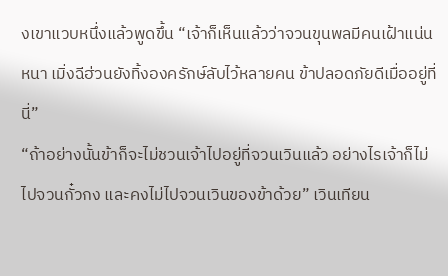งเขาแวบหนึ่งแล้วพูดขึ้น “เจ้าก็เห็นแล้วว่าจวนขุนพลมีคนเฝ้าแน่นหนา เมิ่งฉีฮ่วนยังทิ้งองครักษ์ลับไว้หลายคน ข้าปลอดภัยดีเมื่ออยู่ที่นี่”
“ถ้าอย่างนั้นข้าก็จะไม่ชวนเจ้าไปอยู่ที่จวนเวินแล้ว อย่างไรเจ้าก็ไม่ไปจวนกั๋วกง และคงไม่ไปจวนเวินของข้าด้วย” เวินเทียน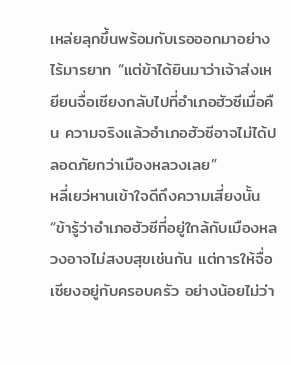เหล่ยลุกขึ้นพร้อมกับเรอออกมาอย่างไร้มารยาท “แต่ข้าได้ยินมาว่าเจ้าส่งเหยียนจื่อเซียงกลับไปที่อำเภอฮัวซีเมื่อคืน ความจริงแล้วอำเภอฮัวซีอาจไม่ได้ปลอดภัยกว่าเมืองหลวงเลย”
หลี่เยว่หานเข้าใจดีถึงความเสี่ยงนั้น “ข้ารู้ว่าอำเภอฮัวซีที่อยู่ใกล้กับเมืองหลวงอาจไม่สงบสุขเช่นกัน แต่การให้จื่อเซียงอยู่กับครอบครัว อย่างน้อยไม่ว่า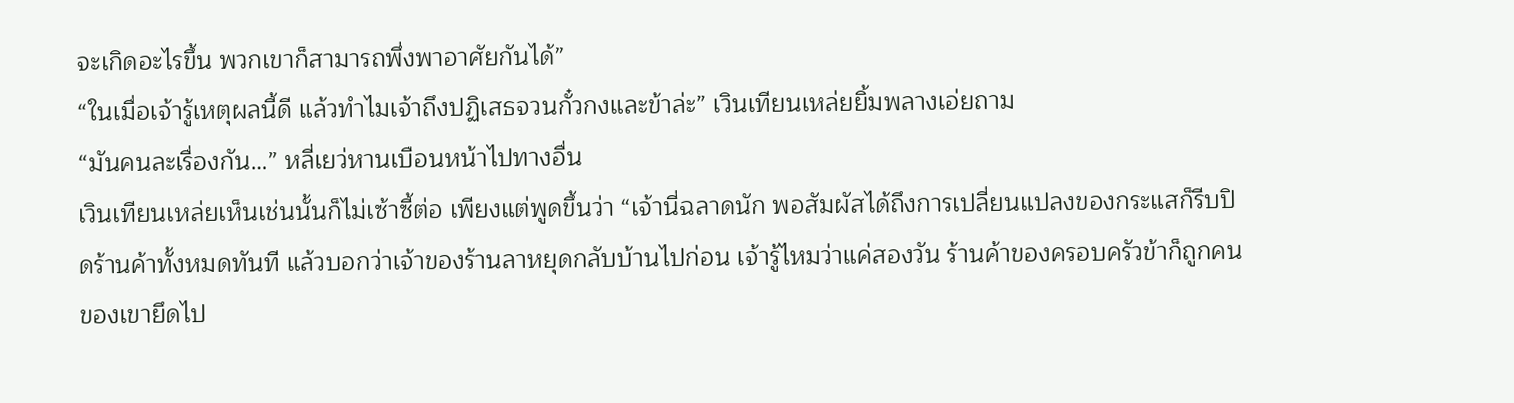จะเกิดอะไรขึ้น พวกเขาก็สามารถพึ่งพาอาศัยกันได้”
“ในเมื่อเจ้ารู้เหตุผลนี้ดี แล้วทำไมเจ้าถึงปฏิเสธจวนกั๋วกงและข้าล่ะ” เวินเทียนเหล่ยยิ้มพลางเอ่ยถาม
“มันคนละเรื่องกัน…” หลี่เยว่หานเบือนหน้าไปทางอื่น
เวินเทียนเหล่ยเห็นเช่นนั้นก็ไม่เซ้าซี้ต่อ เพียงแต่พูดขึ้นว่า “เจ้านี่ฉลาดนัก พอสัมผัสได้ถึงการเปลี่ยนแปลงของกระแสก็รีบปิดร้านค้าทั้งหมดทันที แล้วบอกว่าเจ้าของร้านลาหยุดกลับบ้านไปก่อน เจ้ารู้ไหมว่าแค่สองวัน ร้านค้าของครอบครัวข้าก็ถูกคนของเขายึดไป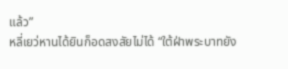แล้ว”
หลี่เยว่หานได้ยินก็อดสงสัยไม่ได้ “ใต้ฝ่าพระบาทยัง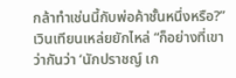กล้าทำเช่นนี้กับพ่อค้าชั้นหนึ่งหรือ?”
เวินเทียนเหล่ยยักไหล่ “ก็อย่างที่เขาว่ากันว่า ‘นักปราชญ์ เก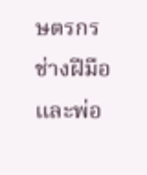ษตรกร ช่างฝีมือ และพ่อ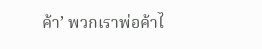ค้า’ พวกเราพ่อค้าไ